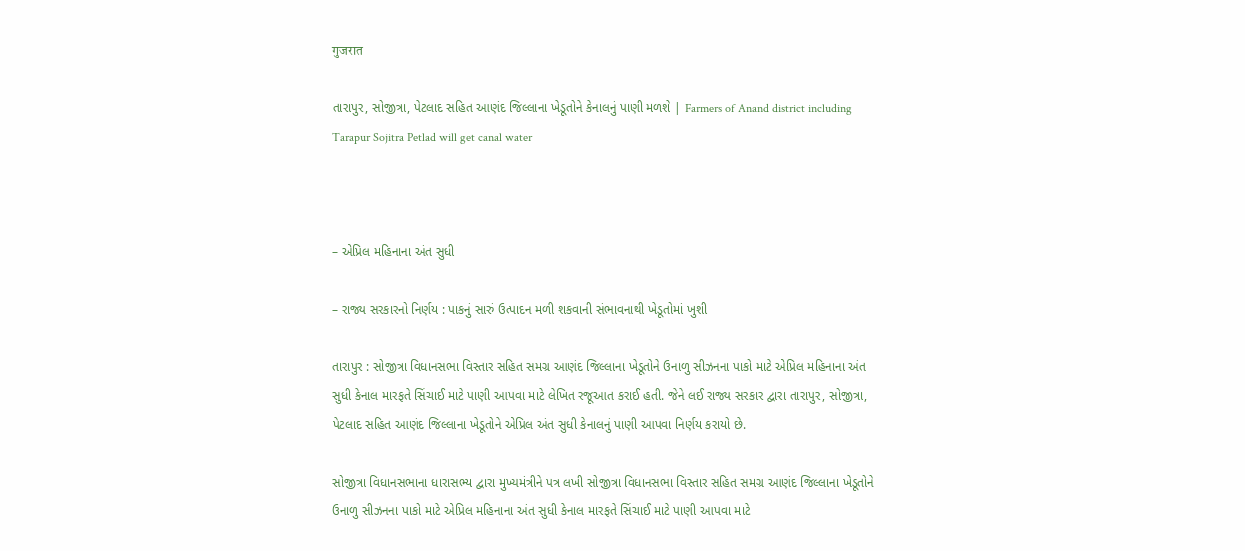गुजरात

તારાપુર, સોજીત્રા, પેટલાદ સહિત આણંદ જિલ્લાના ખેડૂતોને કેનાલનું પાણી મળશે | Farmers of Anand district including Tarapur Sojitra Petlad will get canal water



– એપ્રિલ મહિનાના અંત સુધી

– રાજ્ય સરકારનો નિર્ણય : પાકનું સારું ઉત્પાદન મળી શકવાની સંભાવનાથી ખેડૂતોમાં ખુશી

તારાપુર : સોજીત્રા વિધાનસભા વિસ્તાર સહિત સમગ્ર આણંદ જિલ્લાના ખેડૂતોને ઉનાળુ સીઝનના પાકો માટે એપ્રિલ મહિનાના અંત સુધી કેનાલ મારફતે સિંચાઈ માટે પાણી આપવા માટે લેખિત રજૂઆત કરાઈ હતી. જેને લઈ રાજ્ય સરકાર દ્વારા તારાપુર, સોજીત્રા, પેટલાદ સહિત આણંદ જિલ્લાના ખેડૂતોને એપ્રિલ અંત સુધી કેનાલનું પાણી આપવા નિર્ણય કરાયો છે.

સોજીત્રા વિધાનસભાના ધારાસભ્ય દ્વારા મુખ્યમંત્રીને પત્ર લખી સોજીત્રા વિધાનસભા વિસ્તાર સહિત સમગ્ર આણંદ જિલ્લાના ખેડૂતોને ઉનાળુ સીઝનના પાકો માટે એપ્રિલ મહિનાના અંત સુધી કેનાલ મારફતે સિંચાઈ માટે પાણી આપવા માટે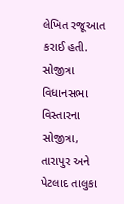લેખિત રજૂઆત કરાઈ હતી. સોજીત્રા વિધાનસભા વિસ્તારના સોજીત્રા, તારાપુર અને પેટલાદ તાલુકા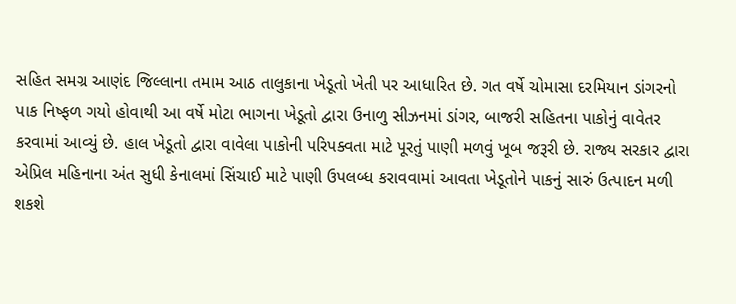સહિત સમગ્ર આણંદ જિલ્લાના તમામ આઠ તાલુકાના ખેડૂતો ખેતી પર આધારિત છે. ગત વર્ષે ચોમાસા દરમિયાન ડાંગરનો પાક નિષ્ફળ ગયો હોવાથી આ વર્ષે મોટા ભાગના ખેડૂતો દ્વારા ઉનાળુ સીઝનમાં ડાંગર, બાજરી સહિતના પાકોનું વાવેતર કરવામાં આવ્યું છે. હાલ ખેડૂતો દ્વારા વાવેલા પાકોની પરિપક્વતા માટે પૂરતું પાણી મળવું ખૂબ જરૂરી છે. રાજ્ય સરકાર દ્વારા એપ્રિલ મહિનાના અંત સુધી કેનાલમાં સિંચાઈ માટે પાણી ઉપલબ્ધ કરાવવામાં આવતા ખેડૂતોને પાકનું સારું ઉત્પાદન મળી શકશે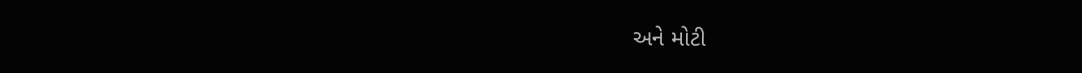અને મોટી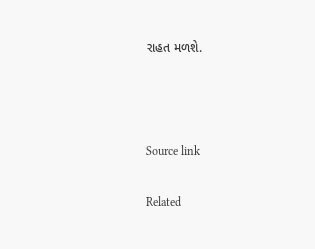રાહત મળશે.



Source link

Related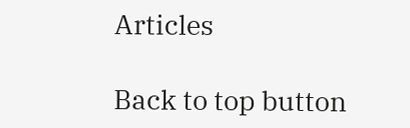Articles

Back to top button